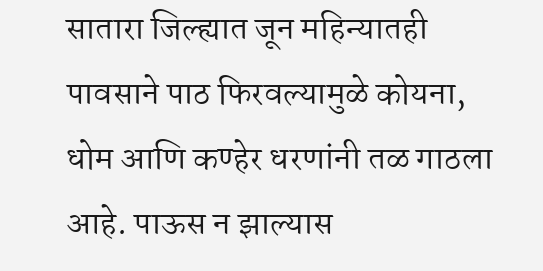सातारा जिल्ह्यात जून महिन्यातही पावसाने पाठ फिरवल्यामुळे कोयना, धोम आणि कण्हेर धरणांनी तळ गाठला आहे. पाऊस न झाल्यास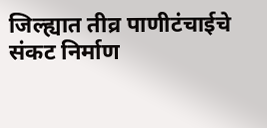जिल्ह्यात तीव्र पाणीटंचाईचे संकट निर्माण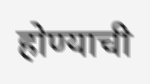होण्याची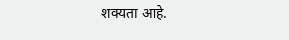शक्यता आहे.